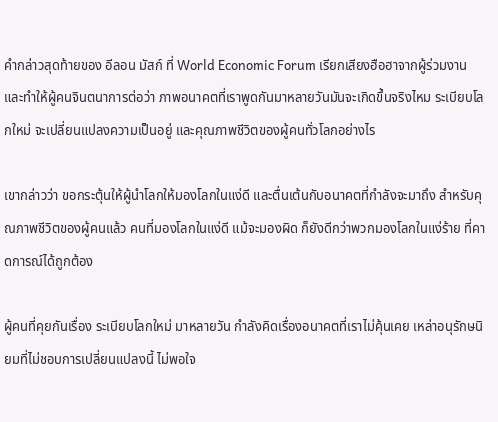คำกล่าวสุดท้ายของ อีลอน มัสก์ ที่ World Economic Forum เรียกเสียงฮือฮาจากผู้ร่วมงาน และทำให้ผู้คนจินตนาการต่อว่า ภาพอนาคตที่เราพูดกันมาหลายวันมันจะเกิดขึ้นจริงไหม ระเบียบโลกใหม่ จะเปลี่ยนแปลงความเป็นอยู่ และคุณภาพชีวิตของผู้คนทั่วโลกอย่างไร

เขากล่าวว่า ขอกระตุ้นให้ผู้นำโลกให้มองโลกในแง่ดี และตื่นเต้นกับอนาคตที่กำลังจะมาถึง สำหรับคุณภาพชีวิตของผู้คนแล้ว คนที่มองโลกในแง่ดี แม้จะมองผิด ก็ยังดีกว่าพวกมองโลกในแง่ร้าย ที่คาดการณ์ได้ถูกต้อง

ผู้คนที่คุยกันเรื่อง ระเบียบโลกใหม่ มาหลายวัน กำลังคิดเรื่องอนาคตที่เราไม่คุ้นเคย เหล่าอนุรักษนิยมที่ไม่ชอบการเปลี่ยนแปลงนี้ ไม่พอใจ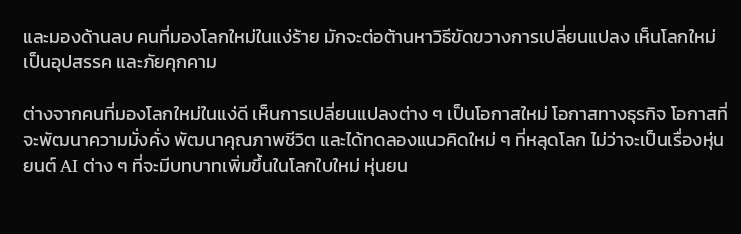และมองด้านลบ คนที่มองโลกใหม่ในแง่ร้าย มักจะต่อต้านหาวิธีขัดขวางการเปลี่ยนแปลง เห็นโลกใหม่เป็นอุปสรรค และภัยคุกคาม

ต่างจากคนที่มองโลกใหม่ในแง่ดี เห็นการเปลี่ยนแปลงต่าง ๆ เป็นโอกาสใหม่ โอกาสทางธุรกิจ โอกาสที่จะพัฒนาความมั่งคั่ง พัฒนาคุณภาพชีวิต และได้ทดลองแนวคิดใหม่ ๆ ที่หลุดโลก ไม่ว่าจะเป็นเรื่องหุ่นยนต์ AI ต่าง ๆ ที่จะมีบทบาทเพิ่มขึ้นในโลกใบใหม่ หุ่นยน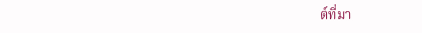ต์ที่มา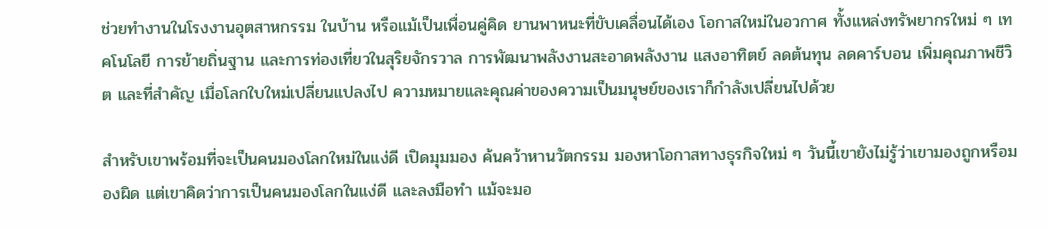ช่วยทำงานในโรงงานอุตสาหกรรม ในบ้าน หรือแม้เป็นเพื่อนคู่คิด ยานพาหนะที่ขับเคลื่อนได้เอง โอกาสใหม่ในอวกาศ ทั้งแหล่งทรัพยากรใหม่ ๆ เทคโนโลยี การย้ายถิ่นฐาน และการท่องเที่ยวในสุริยจักรวาล การพัฒนาพลังงานสะอาดพลังงาน แสงอาทิตย์ ลดต้นทุน ลดคาร์บอน เพิ่มคุณภาพชีวิต และที่สำคัญ เมื่อโลกใบใหม่เปลี่ยนแปลงไป ความหมายและคุณค่าของความเป็นมนุษย์ของเราก็กำลังเปลี่ยนไปด้วย

สำหรับเขาพร้อมที่จะเป็นคนมองโลกใหม่ในแง่ดี เปิดมุมมอง ค้นคว้าหานวัตกรรม มองหาโอกาสทางธุรกิจใหม่ ๆ วันนี้เขายังไม่รู้ว่าเขามองถูกหรือมองผิด แต่เขาคิดว่าการเป็นคนมองโลกในแง่ดี และลงมือทำ แม้จะมอ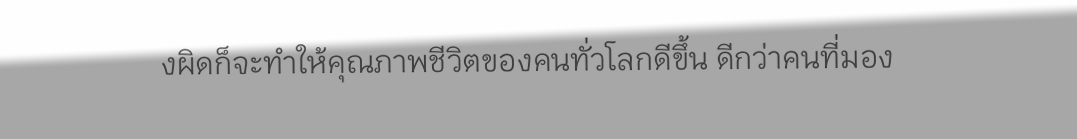งผิดก็จะทำให้คุณภาพชีวิตของคนทั่วโลกดีขึ้น ดีกว่าคนที่มอง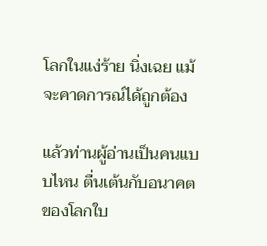โลกในแง่ร้าย นิ่งเฉย แม้จะคาดการณ์ได้ถูกต้อง

แล้วท่านผู้อ่านเป็นคนแบบไหน ตื่นเต้นกับอนาคตของโลกใบ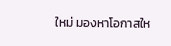ใหม่ มองหาโอกาสให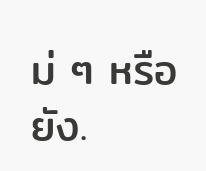ม่ ๆ หรือยัง.